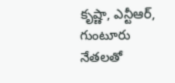కృష్ణా, ఎన్టీఆర్‌, గుంటూరు నేతలతో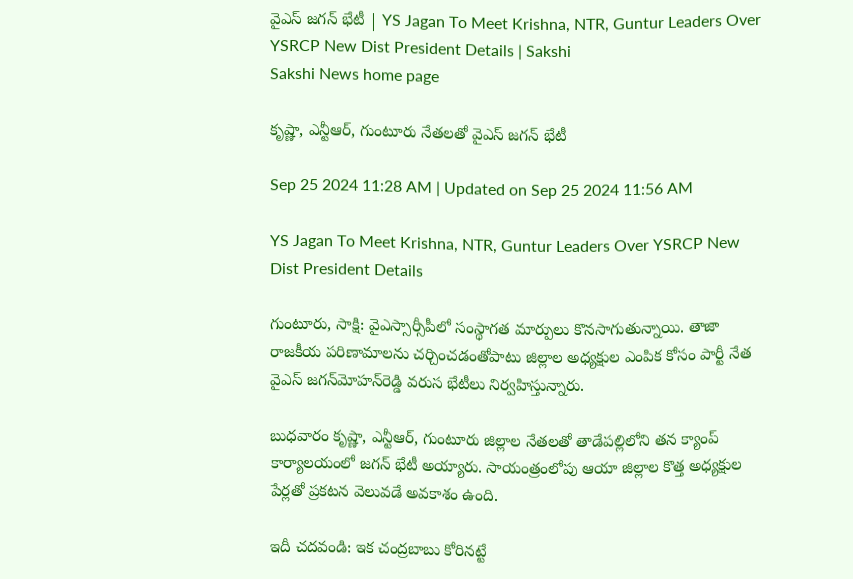వైఎస్‌ జగన్‌ భేటీ | YS Jagan To Meet Krishna, NTR, Guntur Leaders Over YSRCP New Dist President Details | Sakshi
Sakshi News home page

కృష్ణా, ఎన్టీఆర్‌, గుంటూరు నేతలతో వైఎస్‌ జగన్‌ భేటీ

Sep 25 2024 11:28 AM | Updated on Sep 25 2024 11:56 AM

YS Jagan To Meet Krishna, NTR, Guntur Leaders Over YSRCP New Dist President Details

గుంటూరు, సాక్షి: వైఎస్సార్సీపీలో సంస్థాగత మార్పులు కొనసాగుతున్నాయి. తాజా రాజకీయ పరిణామాలను చర్చించడంతోపాటు జిల్లాల అధ్యక్షుల ఎంపిక కోసం పార్టీ నేత వైఎస్‌ జగన్‌మోహన్‌రెడ్డి వరుస భేటీలు నిర్వహిస్తున్నారు.

బుధవారం కృష్ణా, ఎన్టీఆర్‌, గుంటూరు జిల్లాల నేతలతో తాడేపల్లిలోని తన క్యాంప్‌ కార్యాలయంలో జగన్‌ భేటీ అయ్యారు. సాయంత్రంలోపు ఆయా జిల్లాల కొత్త అధ్యక్షుల పేర్లతో ప్రకటన వెలువడే అవకాశం ఉంది.

ఇదీ చదవండి: ఇక చంద్రబాబు కోరినట్టే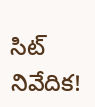సిట్‌ నివేదిక!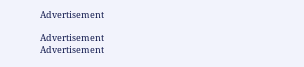Advertisement

Advertisement
Advertisement